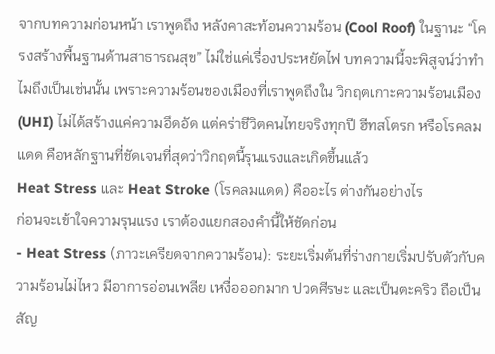จากบทความก่อนหน้า เราพูดถึง หลังคาสะท้อนความร้อน (Cool Roof) ในฐานะ “โครงสร้างพื้นฐานด้านสาธารณสุข” ไม่ใช่แค่เรื่องประหยัดไฟ บทความนี้จะพิสูจน์ว่าทำไมถึงเป็นเช่นนั้น เพราะความร้อนของเมืองที่เราพูดถึงใน วิกฤตเกาะความร้อนเมือง (UHI) ไม่ได้สร้างแค่ความอึดอัด แต่คร่าชีวิตคนไทยจริงทุกปี ฮีทสโตรก หรือโรคลมแดด คือหลักฐานที่ชัดเจนที่สุดว่าวิกฤตนี้รุนแรงและเกิดขึ้นแล้ว
Heat Stress และ Heat Stroke (โรคลมแดด) คืออะไร ต่างกันอย่างไร
ก่อนจะเข้าใจความรุนแรง เราต้องแยกสองคำนี้ให้ชัดก่อน
- Heat Stress (ภาวะเครียดจากความร้อน): ระยะเริ่มต้นที่ร่างกายเริ่มปรับตัวกับความร้อนไม่ไหว มีอาการอ่อนเพลีย เหงื่อออกมาก ปวดศีรษะ และเป็นตะคริว ถือเป็นสัญ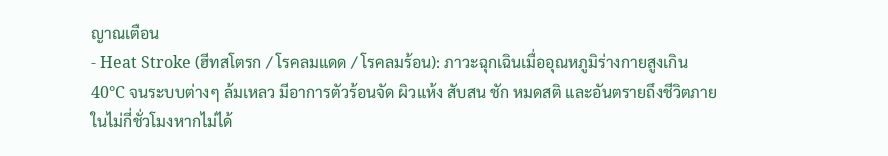ญาณเตือน
- Heat Stroke (ฮีทสโตรก / โรคลมแดด / โรคลมร้อน): ภาวะฉุกเฉินเมื่ออุณหภูมิร่างกายสูงเกิน 40°C จนระบบต่างๆ ล้มเหลว มีอาการตัวร้อนจัด ผิวแห้ง สับสน ชัก หมดสติ และอันตรายถึงชีวิตภายในไม่กี่ชั่วโมงหากไม่ได้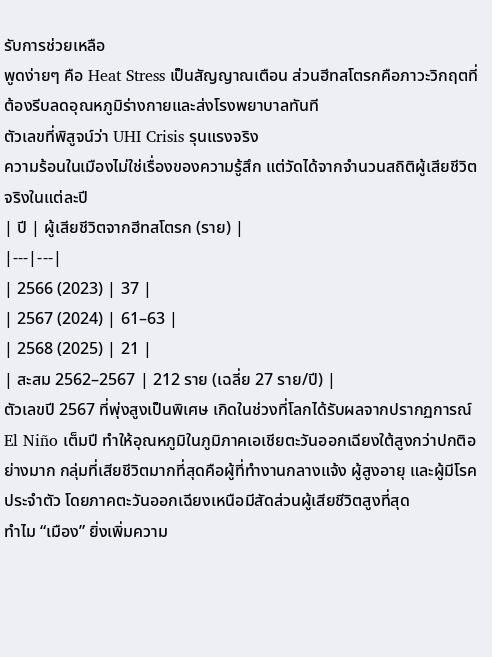รับการช่วยเหลือ
พูดง่ายๆ คือ Heat Stress เป็นสัญญาณเตือน ส่วนฮีทสโตรกคือภาวะวิกฤตที่ต้องรีบลดอุณหภูมิร่างกายและส่งโรงพยาบาลทันที
ตัวเลขที่พิสูจน์ว่า UHI Crisis รุนแรงจริง
ความร้อนในเมืองไม่ใช่เรื่องของความรู้สึก แต่วัดได้จากจำนวนสถิติผู้เสียชีวิตจริงในแต่ละปี
| ปี | ผู้เสียชีวิตจากฮีทสโตรก (ราย) |
|---|---|
| 2566 (2023) | 37 |
| 2567 (2024) | 61–63 |
| 2568 (2025) | 21 |
| สะสม 2562–2567 | 212 ราย (เฉลี่ย 27 ราย/ปี) |
ตัวเลขปี 2567 ที่พุ่งสูงเป็นพิเศษ เกิดในช่วงที่โลกได้รับผลจากปรากฏการณ์ El Niño เต็มปี ทำให้อุณหภูมิในภูมิภาคเอเชียตะวันออกเฉียงใต้สูงกว่าปกติอย่างมาก กลุ่มที่เสียชีวิตมากที่สุดคือผู้ที่ทำงานกลางแจ้ง ผู้สูงอายุ และผู้มีโรคประจำตัว โดยภาคตะวันออกเฉียงเหนือมีสัดส่วนผู้เสียชีวิตสูงที่สุด
ทำไม “เมือง” ยิ่งเพิ่มความ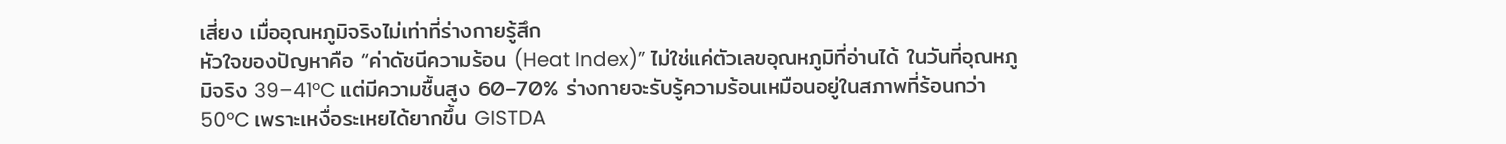เสี่ยง เมื่ออุณหภูมิจริงไม่เท่าที่ร่างกายรู้สึก
หัวใจของปัญหาคือ “ค่าดัชนีความร้อน (Heat Index)” ไม่ใช่แค่ตัวเลขอุณหภูมิที่อ่านได้ ในวันที่อุณหภูมิจริง 39–41°C แต่มีความชื้นสูง 60–70% ร่างกายจะรับรู้ความร้อนเหมือนอยู่ในสภาพที่ร้อนกว่า 50°C เพราะเหงื่อระเหยได้ยากขึ้น GISTDA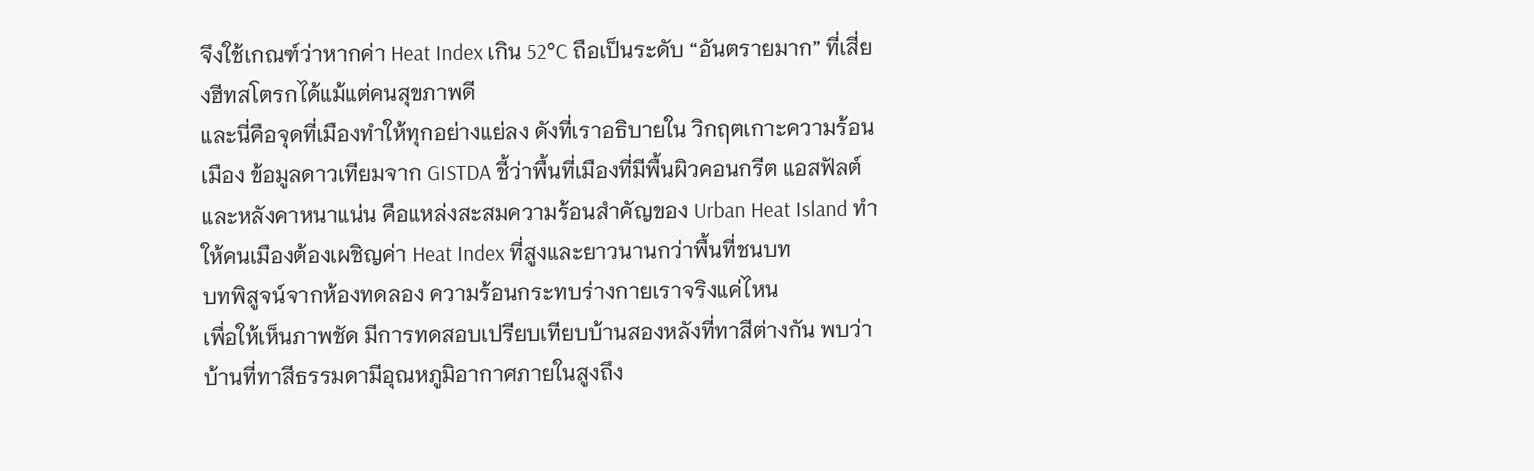จึงใช้เกณฑ์ว่าหากค่า Heat Index เกิน 52°C ถือเป็นระดับ “อันตรายมาก” ที่เสี่ยงฮีทสโตรกได้แม้แต่คนสุขภาพดี
และนี่คือจุดที่เมืองทำให้ทุกอย่างแย่ลง ดังที่เราอธิบายใน วิกฤตเกาะความร้อนเมือง ข้อมูลดาวเทียมจาก GISTDA ชี้ว่าพื้นที่เมืองที่มีพื้นผิวคอนกรีต แอสฟัลต์ และหลังคาหนาแน่น คือแหล่งสะสมความร้อนสำคัญของ Urban Heat Island ทำให้คนเมืองต้องเผชิญค่า Heat Index ที่สูงและยาวนานกว่าพื้นที่ชนบท
บทพิสูจน์จากห้องทดลอง ความร้อนกระทบร่างกายเราจริงแค่ไหน
เพื่อให้เห็นภาพชัด มีการทดสอบเปรียบเทียบบ้านสองหลังที่ทาสีต่างกัน พบว่าบ้านที่ทาสีธรรมดามีอุณหภูมิอากาศภายในสูงถึง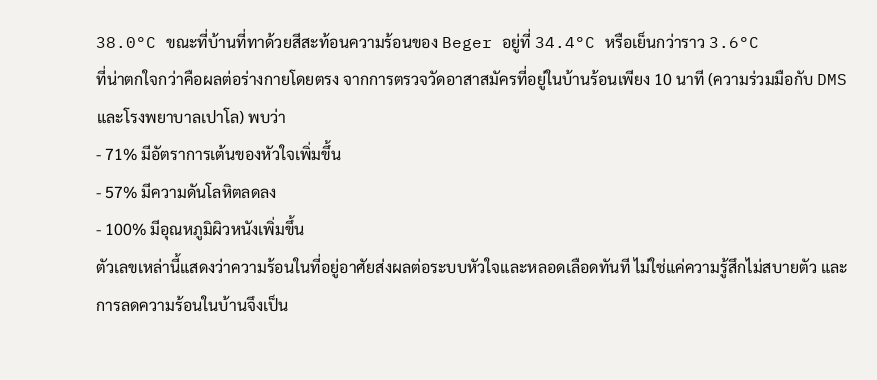38.0°C ขณะที่บ้านที่ทาด้วยสีสะท้อนความร้อนของ Beger อยู่ที่ 34.4°C หรือเย็นกว่าราว 3.6°C
ที่น่าตกใจกว่าคือผลต่อร่างกายโดยตรง จากการตรวจวัดอาสาสมัครที่อยู่ในบ้านร้อนเพียง 10 นาที (ความร่วมมือกับ DMS และโรงพยาบาลเปาโล) พบว่า
- 71% มีอัตราการเต้นของหัวใจเพิ่มขึ้น
- 57% มีความดันโลหิตลดลง
- 100% มีอุณหภูมิผิวหนังเพิ่มขึ้น
ตัวเลขเหล่านี้แสดงว่าความร้อนในที่อยู่อาศัยส่งผลต่อระบบหัวใจและหลอดเลือดทันที ไม่ใช่แค่ความรู้สึกไม่สบายตัว และการลดความร้อนในบ้านจึงเป็น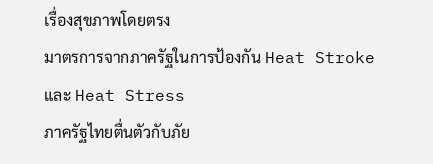เรื่องสุขภาพโดยตรง
มาตรการจากภาครัฐในการป้องกัน Heat Stroke และ Heat Stress
ภาครัฐไทยตื่นตัวกับภัย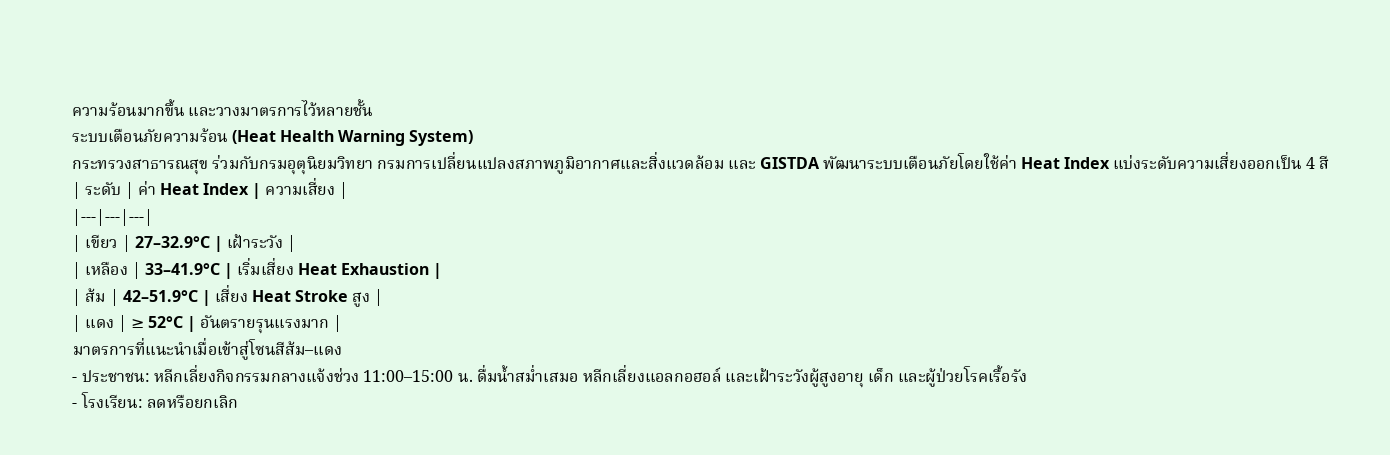ความร้อนมากขึ้น และวางมาตรการไว้หลายชั้น
ระบบเตือนภัยความร้อน (Heat Health Warning System)
กระทรวงสาธารณสุข ร่วมกับกรมอุตุนิยมวิทยา กรมการเปลี่ยนแปลงสภาพภูมิอากาศและสิ่งแวดล้อม และ GISTDA พัฒนาระบบเตือนภัยโดยใช้ค่า Heat Index แบ่งระดับความเสี่ยงออกเป็น 4 สี
| ระดับ | ค่า Heat Index | ความเสี่ยง |
|---|---|---|
| เขียว | 27–32.9°C | เฝ้าระวัง |
| เหลือง | 33–41.9°C | เริ่มเสี่ยง Heat Exhaustion |
| ส้ม | 42–51.9°C | เสี่ยง Heat Stroke สูง |
| แดง | ≥ 52°C | อันตรายรุนแรงมาก |
มาตรการที่แนะนำเมื่อเข้าสู่โซนสีส้ม–แดง
- ประชาชน: หลีกเลี่ยงกิจกรรมกลางแจ้งช่วง 11:00–15:00 น. ดื่มน้ำสม่ำเสมอ หลีกเลี่ยงแอลกอฮอล์ และเฝ้าระวังผู้สูงอายุ เด็ก และผู้ป่วยโรคเรื้อรัง
- โรงเรียน: ลดหรือยกเลิก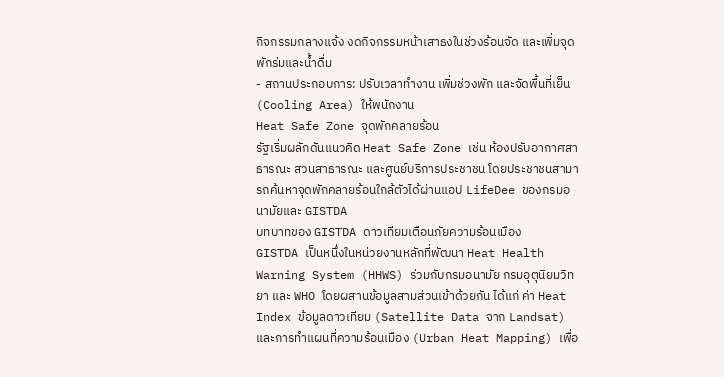กิจกรรมกลางแจ้ง งดกิจกรรมหน้าเสาธงในช่วงร้อนจัด และเพิ่มจุดพักร่มและน้ำดื่ม
- สถานประกอบการ: ปรับเวลาทำงาน เพิ่มช่วงพัก และจัดพื้นที่เย็น (Cooling Area) ให้พนักงาน
Heat Safe Zone จุดพักคลายร้อน
รัฐเริ่มผลักดันแนวคิด Heat Safe Zone เช่น ห้องปรับอากาศสาธารณะ สวนสาธารณะ และศูนย์บริการประชาชน โดยประชาชนสามารถค้นหาจุดพักคลายร้อนใกล้ตัวได้ผ่านแอป LifeDee ของกรมอนามัยและ GISTDA
บทบาทของ GISTDA ดาวเทียมเตือนภัยความร้อนเมือง
GISTDA เป็นหนึ่งในหน่วยงานหลักที่พัฒนา Heat Health Warning System (HHWS) ร่วมกับกรมอนามัย กรมอุตุนิยมวิทยา และ WHO โดยผสานข้อมูลสามส่วนเข้าด้วยกัน ได้แก่ ค่า Heat Index ข้อมูลดาวเทียม (Satellite Data จาก Landsat) และการทำแผนที่ความร้อนเมือง (Urban Heat Mapping) เพื่อ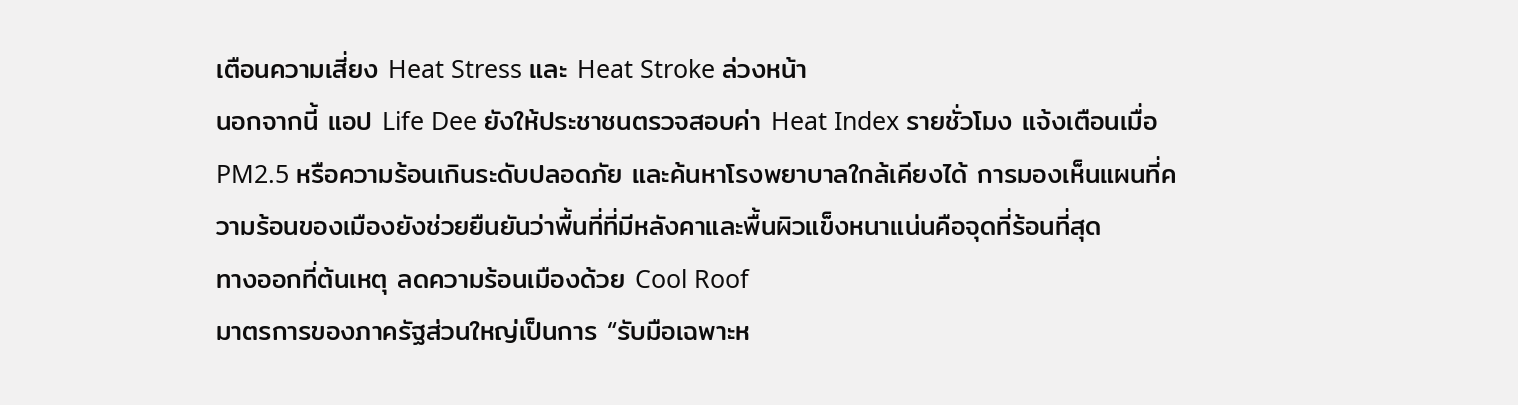เตือนความเสี่ยง Heat Stress และ Heat Stroke ล่วงหน้า
นอกจากนี้ แอป Life Dee ยังให้ประชาชนตรวจสอบค่า Heat Index รายชั่วโมง แจ้งเตือนเมื่อ PM2.5 หรือความร้อนเกินระดับปลอดภัย และค้นหาโรงพยาบาลใกล้เคียงได้ การมองเห็นแผนที่ความร้อนของเมืองยังช่วยยืนยันว่าพื้นที่ที่มีหลังคาและพื้นผิวแข็งหนาแน่นคือจุดที่ร้อนที่สุด
ทางออกที่ต้นเหตุ ลดความร้อนเมืองด้วย Cool Roof
มาตรการของภาครัฐส่วนใหญ่เป็นการ “รับมือเฉพาะห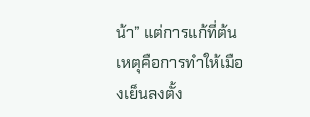น้า” แต่การแก้ที่ต้นเหตุคือการทำให้เมืองเย็นลงตั้ง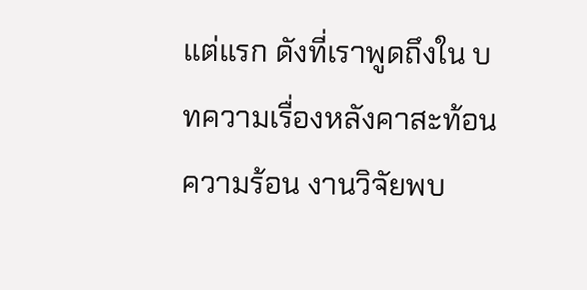แต่แรก ดังที่เราพูดถึงใน บทความเรื่องหลังคาสะท้อนความร้อน งานวิจัยพบ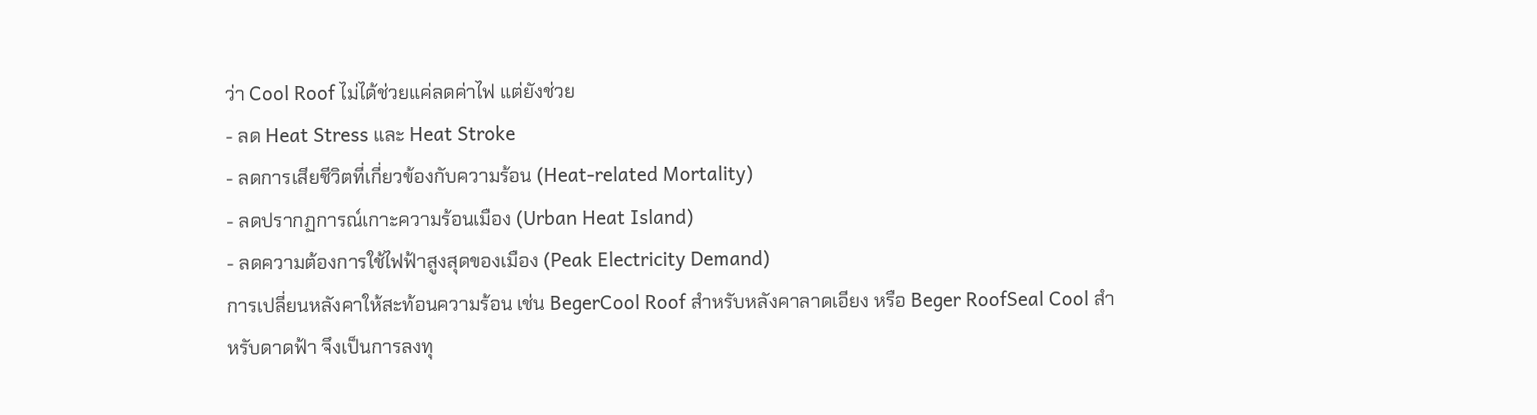ว่า Cool Roof ไม่ได้ช่วยแค่ลดค่าไฟ แต่ยังช่วย
- ลด Heat Stress และ Heat Stroke
- ลดการเสียชีวิตที่เกี่ยวข้องกับความร้อน (Heat-related Mortality)
- ลดปรากฏการณ์เกาะความร้อนเมือง (Urban Heat Island)
- ลดความต้องการใช้ไฟฟ้าสูงสุดของเมือง (Peak Electricity Demand)
การเปลี่ยนหลังคาให้สะท้อนความร้อน เช่น BegerCool Roof สำหรับหลังคาลาดเอียง หรือ Beger RoofSeal Cool สำหรับดาดฟ้า จึงเป็นการลงทุ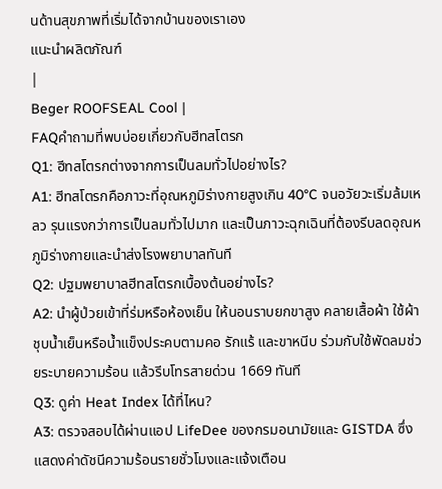นด้านสุขภาพที่เริ่มได้จากบ้านของเราเอง
แนะนำผลิตภัณฑ์
|
Beger ROOFSEAL Cool |
FAQคำถามที่พบบ่อยเกี่ยวกับฮีทสโตรก
Q1: ฮีทสโตรกต่างจากการเป็นลมทั่วไปอย่างไร?
A1: ฮีทสโตรกคือภาวะที่อุณหภูมิร่างกายสูงเกิน 40°C จนอวัยวะเริ่มล้มเหลว รุนแรงกว่าการเป็นลมทั่วไปมาก และเป็นภาวะฉุกเฉินที่ต้องรีบลดอุณหภูมิร่างกายและนำส่งโรงพยาบาลทันที
Q2: ปฐมพยาบาลฮีทสโตรกเบื้องต้นอย่างไร?
A2: นำผู้ป่วยเข้าที่ร่มหรือห้องเย็น ให้นอนราบยกขาสูง คลายเสื้อผ้า ใช้ผ้าชุบน้ำเย็นหรือน้ำแข็งประคบตามคอ รักแร้ และขาหนีบ ร่วมกับใช้พัดลมช่วยระบายความร้อน แล้วรีบโทรสายด่วน 1669 ทันที
Q3: ดูค่า Heat Index ได้ที่ไหน?
A3: ตรวจสอบได้ผ่านแอป LifeDee ของกรมอนามัยและ GISTDA ซึ่งแสดงค่าดัชนีความร้อนรายชั่วโมงและแจ้งเตือน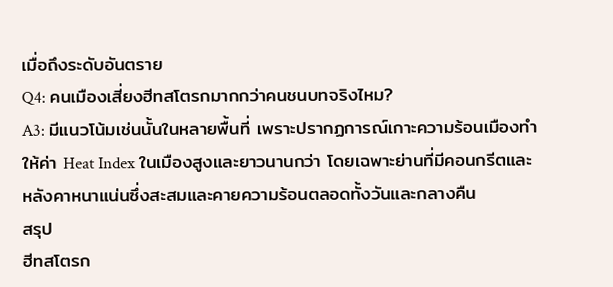เมื่อถึงระดับอันตราย
Q4: คนเมืองเสี่ยงฮีทสโตรกมากกว่าคนชนบทจริงไหม?
A3: มีแนวโน้มเช่นนั้นในหลายพื้นที่ เพราะปรากฏการณ์เกาะความร้อนเมืองทำให้ค่า Heat Index ในเมืองสูงและยาวนานกว่า โดยเฉพาะย่านที่มีคอนกรีตและหลังคาหนาแน่นซึ่งสะสมและคายความร้อนตลอดทั้งวันและกลางคืน
สรุป
ฮีทสโตรก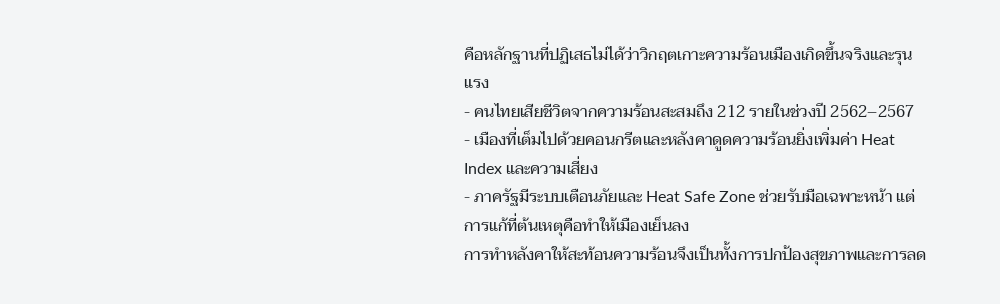คือหลักฐานที่ปฏิเสธไม่ได้ว่าวิกฤตเกาะความร้อนเมืองเกิดขึ้นจริงและรุนแรง
- คนไทยเสียชีวิตจากความร้อนสะสมถึง 212 รายในช่วงปี 2562–2567
- เมืองที่เต็มไปด้วยคอนกรีตและหลังคาดูดความร้อนยิ่งเพิ่มค่า Heat Index และความเสี่ยง
- ภาครัฐมีระบบเตือนภัยและ Heat Safe Zone ช่วยรับมือเฉพาะหน้า แต่การแก้ที่ต้นเหตุคือทำให้เมืองเย็นลง
การทำหลังคาให้สะท้อนความร้อนจึงเป็นทั้งการปกป้องสุขภาพและการลด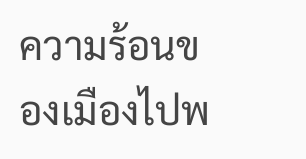ความร้อนของเมืองไปพ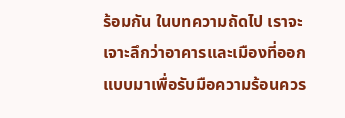ร้อมกัน ในบทความถัดไป เราจะเจาะลึกว่าอาคารและเมืองที่ออกแบบมาเพื่อรับมือความร้อนควร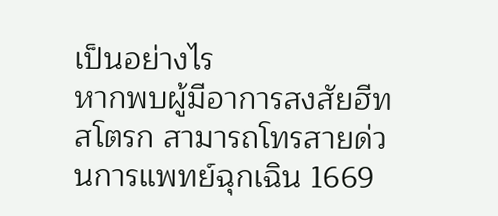เป็นอย่างไร
หากพบผู้มีอาการสงสัยฮีทสโตรก สามารถโทรสายด่วนการแพทย์ฉุกเฉิน 1669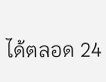ได้ตลอด 24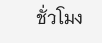ชั่วโมง